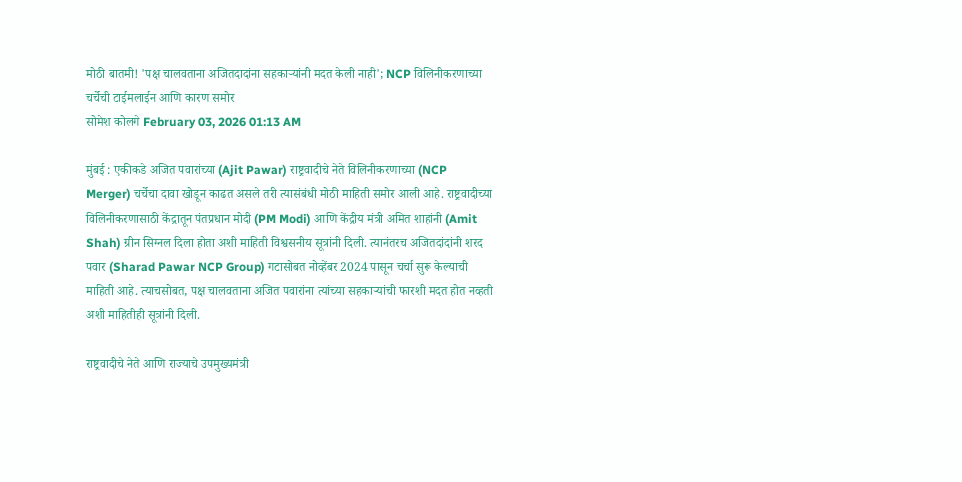मोठी बातमी! 'पक्ष चालवताना अजितदादांना सहकाऱ्यांनी मदत केली नाही'; NCP विलिनीकरणाच्या चर्चेची टाईमलाईन आणि कारण समोर
सोमेश कोलगे February 03, 2026 01:13 AM

मुंबई : एकीकडे अजित पवारांच्या (Ajit Pawar) राष्ट्रवादीचे नेते विलिनीकरणाच्या (NCP Merger) चर्चेचा दावा खोडून काढत असले तरी त्यासंबंधी मोठी माहिती समोर आली आहे. राष्ट्रवादीच्या विलिनीकरणासाठी केंद्रातून पंतप्रधान मोदी (PM Modi) आणि केंद्रीय मंत्री अमित शाहांनी (Amit Shah) ग्रीन सिग्नल दिला होता अशी माहिती विश्वसनीय सूत्रांनी दिली. त्यानंतरच अजितदांदांनी शरद पवार (Sharad Pawar NCP Group) गटासोबत नोव्हेंबर 2024 पासून चर्चा सुरू केल्याची माहिती आहे. त्याचसोबत, पक्ष चालवताना अजित पवारांना त्यांच्या सहकाऱ्यांची फारशी मदत होत नव्हती अशी माहितीही सूत्रांनी दिली.

राष्ट्रवादीचे नेते आणि राज्याचे उपमुख्यमंत्री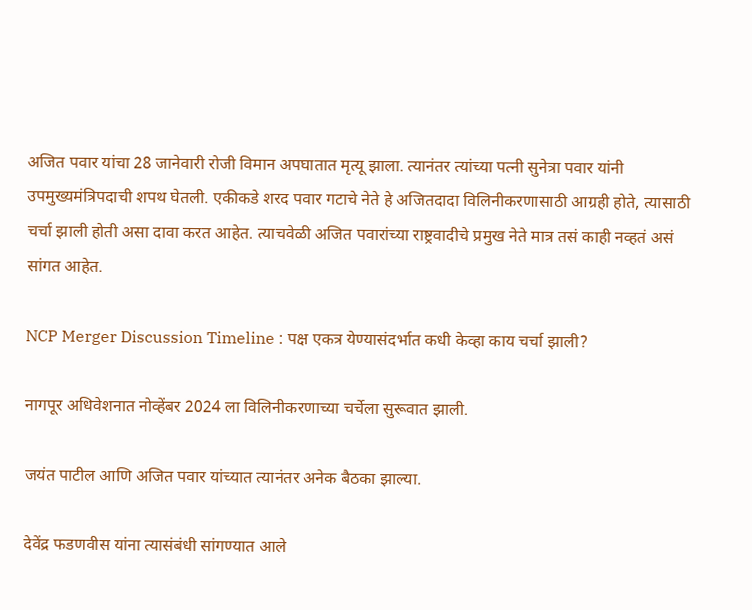अजित पवार यांचा 28 जानेवारी रोजी विमान अपघातात मृत्यू झाला. त्यानंतर त्यांच्या पत्नी सुनेत्रा पवार यांनी उपमुख्यमंत्रिपदाची शपथ घेतली. एकीकडे शरद पवार गटाचे नेते हे अजितदादा विलिनीकरणासाठी आग्रही होते, त्यासाठी चर्चा झाली होती असा दावा करत आहेत. त्याचवेळी अजित पवारांच्या राष्ट्रवादीचे प्रमुख नेते मात्र तसं काही नव्हतं असं सांगत आहेत.

NCP Merger Discussion Timeline : पक्ष एकत्र येण्यासंदर्भात कधी केव्हा काय चर्चा झाली?

नागपूर अधिवेशनात नोव्हेंबर 2024 ला विलिनीकरणाच्या चर्चेला सुरूवात झाली.

जयंत पाटील आणि अजित पवार यांच्यात त्यानंतर अनेक बैठका झाल्या.

देवेंद्र फडणवीस यांना त्यासंबंधी सांगण्यात आले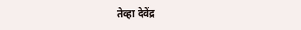तेव्हा देवेंद्र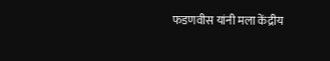फडणवीस यांनी मला केंद्रीय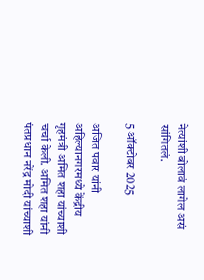नेत्यांशी बोलावं लागेल असं सांगितलं.

5 ऑक्टोबर 2025

अजित पवार यांनी अहिल्यानगरमध्ये केंद्रीय गृहमंत्री अमित शहा यांच्याशी चर्चा केली. अमित शहा यांनी पंतप्रधान नरेंद्र मोदी यांच्याशी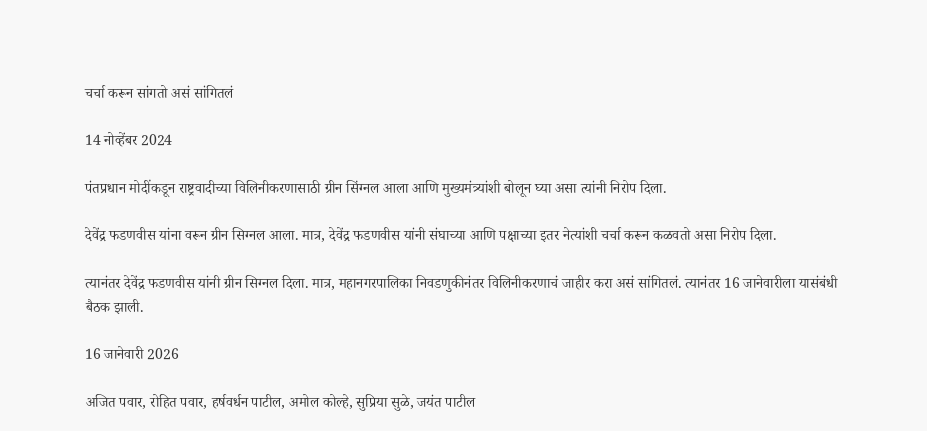चर्चा करून सांगतो असं सांगितलं

14 नोव्हेंबर 2024

पंतप्रधान मोदींकडून राष्ट्रवादीच्या विलिनीकरणासाठी ग्रीन सिंग्नल आला आणि मुख्यमंत्र्यांशी बोलून घ्या असा त्यांनी निरोप दिला.

देवेंद्र फडणवीस यांना वरून ग्रीन सिग्नल आला. मात्र, देवेंद्र फडणवीस यांनी संघाच्या आणि पक्षाच्या इतर नेत्यांशी चर्चा करून कळवतो असा निरोप दिला.

त्यानंतर देवेंद्र फडणवीस यांनी ग्रीन सिग्नल दिला. मात्र, महानगरपालिका निवडणुकीनंतर विलिनीकरणाचं जाहीर करा असं सांगितलं. त्यानंतर 16 जानेवारीला यासंबंधी बैठक झाली.

16 जानेवारी 2026

अजित पवार, रोहित पवार, हर्षवर्धन पाटील, अमोल कोल्हे, सुप्रिया सुळे, जयंत पाटील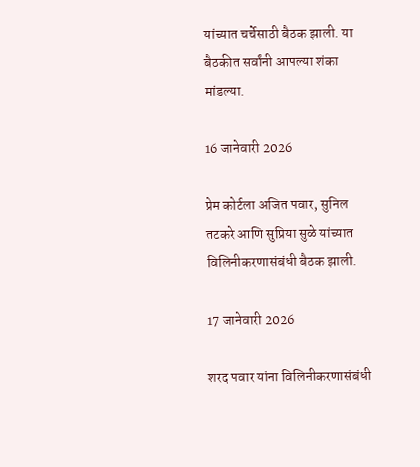यांच्यात चर्चेसाठी बैठक झाली. या बैठकीत सर्वांनी आपल्या शंका मांडल्या.

16 जानेवारी 2026

प्रेम कोर्टला अजित पवार, सुनिल तटकरे आणि सुप्रिया सुळे यांच्यात विलिनीकरणासंबंधी बैठक झाली.

17 जानेवारी 2026

शरद पवार यांना विलिनीकरणासंबंधी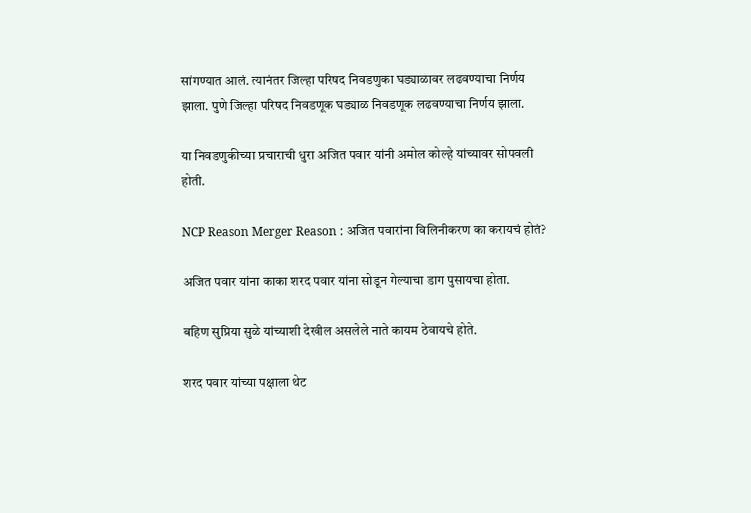सांगण्यात आलं. त्यानंतर जिल्हा परिषद निवडणुका घड्याळावर लढवण्याचा निर्णय झाला. पुणे जिल्हा परिषद निवडणूक घड्याळ निवडणूक लढवण्याचा निर्णय झाला.

या निवडणुकीच्या प्रचाराची धुरा अजित पवार यांनी अमोल कोल्हे यांच्यावर सोपवली होती.

NCP Reason Merger Reason : अजित पवारांना विलिनीकरण का करायचं होतं?

अजित पवार यांना काका शरद पवार यांना सोडून गेल्याचा डाग पुसायचा होता.

बहिण सुप्रिया सुळे यांच्याशी देखील असलेले नाते कायम ठेवायचे होते.

शरद पवार यांच्या पक्षाला थेट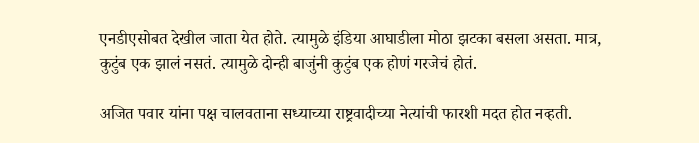एनडीएसोबत देखील जाता येत होते. त्यामुळे इंडिया आघाडीला मोठा झटका बसला असता. मात्र, कुटुंब एक झालं नसतं. त्यामुळे दोन्ही बाजुंनी कुटुंब एक होणं गरजेचं होतं.

अजित पवार यांना पक्ष चालवताना सध्याच्या राष्ट्रवादीच्या नेत्यांची फारशी मदत होत नव्हती.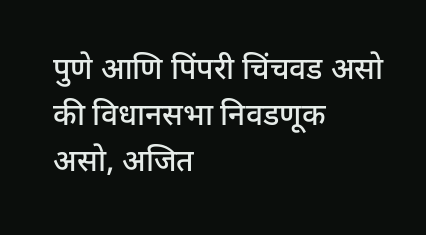पुणे आणि पिंपरी चिंचवड असो की विधानसभा निवडणूक असो, अजित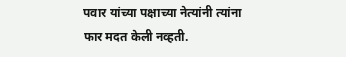पवार यांच्या पक्षाच्या नेत्यांनी त्यांना फार मदत केली नव्हती.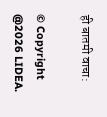ही बातमी वाचा:

© Copyright @2026 LIDEA.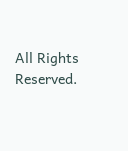All Rights Reserved.